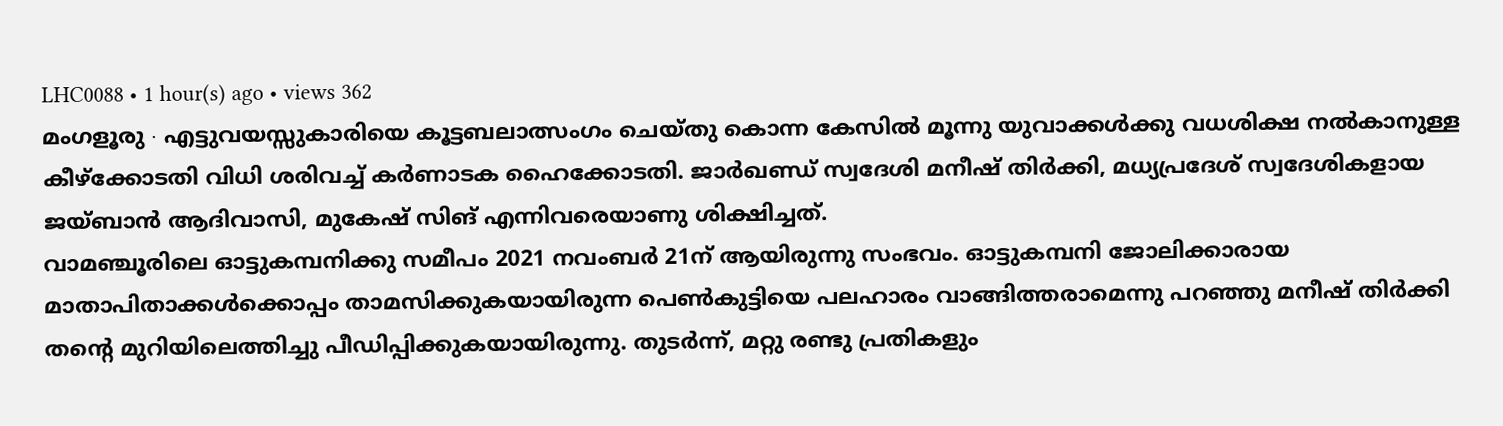LHC0088 • 1 hour(s) ago • views 362
മംഗളൂരു ∙ എട്ടുവയസ്സുകാരിയെ കൂട്ടബലാത്സംഗം ചെയ്തു കൊന്ന കേസിൽ മൂന്നു യുവാക്കൾക്കു വധശിക്ഷ നൽകാനുള്ള കീഴ്ക്കോടതി വിധി ശരിവച്ച് കർണാടക ഹൈക്കോടതി. ജാർഖണ്ഡ് സ്വദേശി മനീഷ് തിർക്കി, മധ്യപ്രദേശ് സ്വദേശികളായ ജയ്ബാൻ ആദിവാസി, മുകേഷ് സിങ് എന്നിവരെയാണു ശിക്ഷിച്ചത്.
വാമഞ്ചൂരിലെ ഓട്ടുകമ്പനിക്കു സമീപം 2021 നവംബർ 21ന് ആയിരുന്നു സംഭവം. ഓട്ടുകമ്പനി ജോലിക്കാരായ മാതാപിതാക്കൾക്കൊപ്പം താമസിക്കുകയായിരുന്ന പെൺകുട്ടിയെ പലഹാരം വാങ്ങിത്തരാമെന്നു പറഞ്ഞു മനീഷ് തിർക്കി തന്റെ മുറിയിലെത്തിച്ചു പീഡിപ്പിക്കുകയായിരുന്നു. തുടർന്ന്, മറ്റു രണ്ടു പ്രതികളും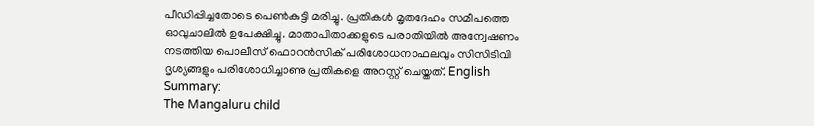പീഡിപ്പിച്ചതോടെ പെൺകുട്ടി മരിച്ചു. പ്രതികൾ മൃതദേഹം സമീപത്തെ ഓവുചാലിൽ ഉപേക്ഷിച്ചു. മാതാപിതാക്കളുടെ പരാതിയിൽ അന്വേഷണം നടത്തിയ പൊലീസ് ഫൊറൻസിക് പരിശോധനാഫലവും സിസിടിവി ദൃശ്യങ്ങളും പരിശോധിച്ചാണു പ്രതികളെ അറസ്റ്റ് ചെയ്തത്. English Summary:
The Mangaluru child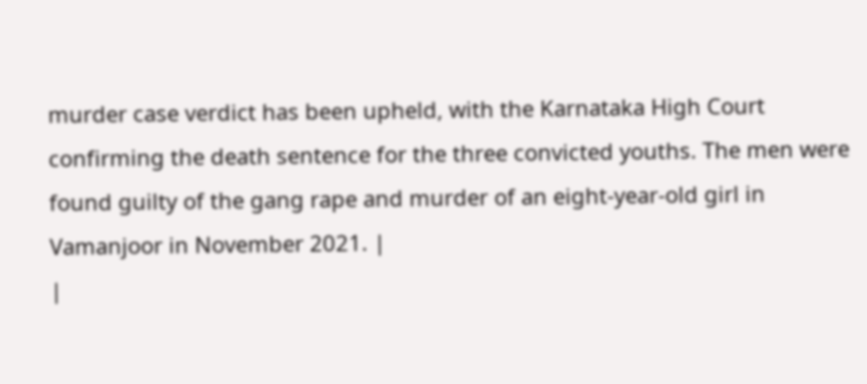murder case verdict has been upheld, with the Karnataka High Court confirming the death sentence for the three convicted youths. The men were found guilty of the gang rape and murder of an eight-year-old girl in Vamanjoor in November 2021. |
|